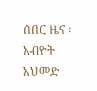ሰበር ዜና ፡ አብዮት አህመድ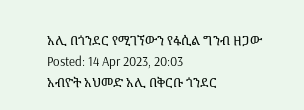አሊ በጎንደር የሚገኘውን የፋሲል ግንብ ዘጋው
Posted: 14 Apr 2023, 20:03
አብዮት አህመድ አሊ በቅርቡ ጎንደር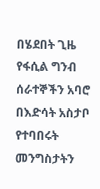በሄደበት ጊዜ የፋሲል ግንብ ሰራተኞችን አባሮ በእድሳት አስታቦ የተባበሩት መንግስታትን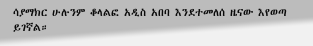ሳያማክር ሁሉንም ቆላልፎ አዲስ አበባ እንደተመለሰ ዜናው እየወጣ ይገኛል።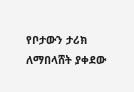የቦታውን ታሪክ ለማበላሸት ያቀደው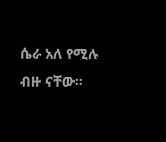ሴራ አለ የሚሉ ብዙ ናቸው።